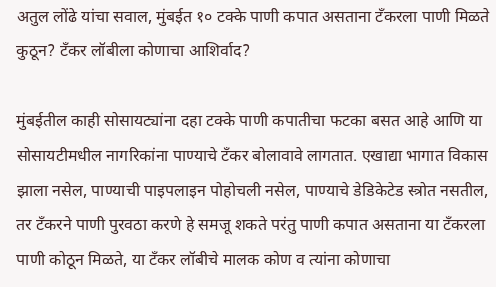अतुल लोंढे यांचा सवाल, मुंबईत १० टक्के पाणी कपात असताना टँकरला पाणी मिळते कुठून? टँकर लॉबीला कोणाचा आशिर्वाद?

मुंबईतील काही सोसायट्यांना दहा टक्के पाणी कपातीचा फटका बसत आहे आणि या सोसायटीमधील नागरिकांना पाण्याचे टँकर बोलावावे लागतात. एखाद्या भागात विकास झाला नसेल, पाण्याची पाइपलाइन पोहोचली नसेल, पाण्याचे डेडिकेटेड स्त्रोत नसतील, तर टँकरने पाणी पुरवठा करणे हे समजू शकते परंतु पाणी कपात असताना या टँकरला पाणी कोठून मिळते, या टँकर लॉबीचे मालक कोण व त्यांना कोणाचा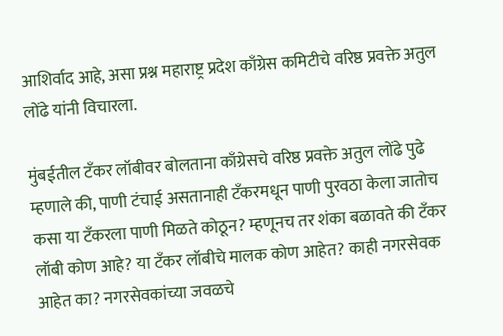आशिर्वाद आहे, असा प्रश्न महाराष्ट्र प्रदेश काँग्रेस कमिटीचे वरिष्ठ प्रवक्ते अतुल लोंढे यांनी विचारला.

मुंबईतील टँकर लॉबीवर बोलताना काँग्रेसचे वरिष्ठ प्रवक्ते अतुल लोंढे पुढे म्हणाले की, पाणी टंचाई असतानाही टँकरमधून पाणी पुरवठा केला जातोच कसा या टँकरला पाणी मिळते कोठून? म्हणूनच तर शंका बळावते की टँकर लॉबी कोण आहे? या टँकर लॉबीचे मालक कोण आहेत? काही नगरसेवक आहेत का? नगरसेवकांच्या जवळचे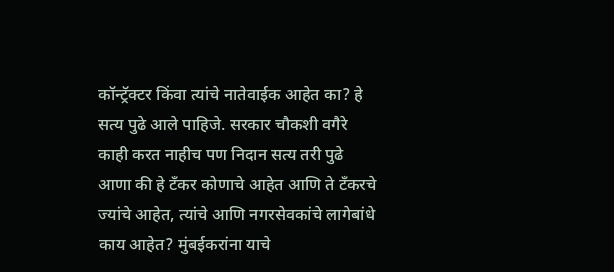कॉन्ट्रॅक्टर किंवा त्यांचे नातेवाईक आहेत का? हे सत्य पुढे आले पाहिजे. सरकार चौकशी वगैरे काही करत नाहीच पण निदान सत्य तरी पुढे आणा की हे टँकर कोणाचे आहेत आणि ते टँकरचे ज्यांचे आहेत, त्यांचे आणि नगरसेवकांचे लागेबांधे काय आहेत? मुंबईकरांना याचे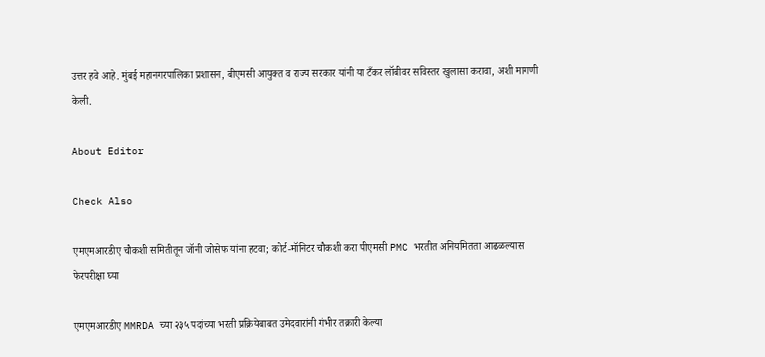उत्तर हवे आहे. मुंबई महानगरपालिका प्रशासन, बीएमसी आयुक्त व राज्य सरकार यांनी या टँकर लॉबीवर सविस्तर खुलासा करावा, अशी मागणी केली.

About Editor

Check Also

एमएमआरडीए चौकशी समितीतून जॉनी जोसेफ यांना हटवा; कोर्ट-मॉनिटर चौकशी करा पीएमसी PMC भरतीत अनियमितता आढळल्यास फेरपरीक्षा घ्या

एमएमआरडीए MMRDA च्या २३५ पदांच्या भरती प्रक्रियेबाबत उमेदवारांनी गंभीर तक्रारी केल्या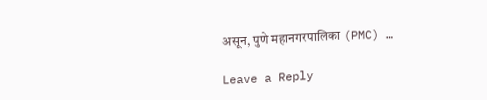असून, पुणे महानगरपालिका (PMC) …

Leave a Reply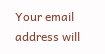Your email address will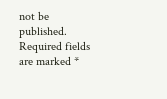not be published. Required fields are marked *